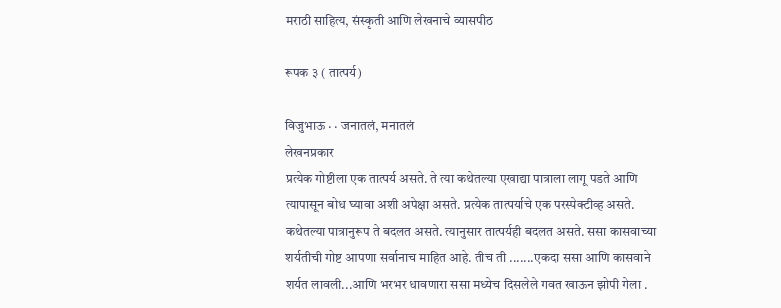मराठी साहित्य, संस्कृती आणि लेखनाचे व्यासपीठ

रूपक ३ ( तात्पर्य)

विजुभाऊ · · जनातलं, मनातलं
लेखनप्रकार
प्रत्येक गोष्टीला एक तात्पर्य असते. ते त्या कथेतल्या एखाद्या पात्राला लागू पडते आणि त्यापासून बोध घ्यावा अशी अपेक्षा असते. प्रत्येक तात्पर्याचे एक परस्पेक्टीव्ह असते. कथेतल्या पात्रानुरूप ते बदलत असते. त्यानुसार तात्पर्यही बदलत असते. ससा कासवाच्या शर्यतीची गोष्ट आपणा सर्वानाच माहित आहे. तीच ती .......एकदा ससा आणि कासवाने शर्यत लावली...आणि भरभर धावणारा ससा मध्येच दिसलेले गवत खाऊन झोपी गेला .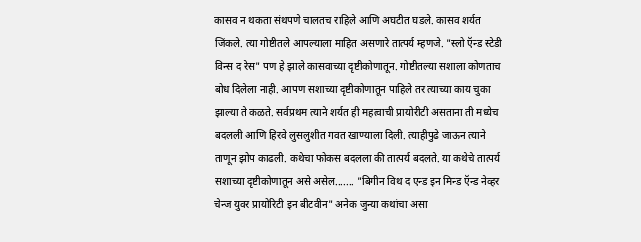कासव न थकता संथपणे चालतच राहिले आणि अघटीत घडले. कासव शर्यत जिंकले. त्या गोष्टीतले आपल्याला माहित असणारे तात्पर्य म्हणजे. "स्लो ऍन्ड स्टेडी विन्स द रेस" पण हे झाले कासवाच्या दृष्टीकोणातून. गोष्टीतल्या सशाला कोणताच बोध दिलेला नाही. आपण सशाच्या दृष्टीकोणातून पाहिले तर त्याच्या काय चुका झाल्या ते कळते. सर्वप्रथम त्याने शर्यत ही महत्वाची प्रायोरीटी असताना ती मध्येच बदलली आणि हिरवे लुसलुशीत गवत खाण्याला दिली. त्याहीपुढे जाऊन त्याने ताणून झोप काढली. कथेचा फोकस बदलला की तात्पर्य बदलते. या कथेचे तात्पर्य सशाच्या दृष्टीकोणातून असे असेल....... "बिगीन विथ द एन्ड इन मिन्ड ऍन्ड नेव्हर चेन्ज युवर प्रायोरिटी इन बीटवीन" अनेक जुन्या कथांचा असा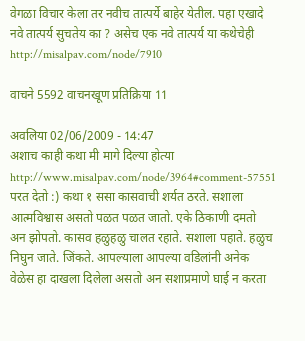वेगळा विचार केला तर नवीच तात्पर्ये बाहेर येतील. पहा एखादे नवे तात्पर्य सुचतेय का ? असेच एक नवे तात्पर्य या कथेचेही http://misalpav.com/node/7910

वाचने 5592 वाचनखूण प्रतिक्रिया 11

अवलिया 02/06/2009 - 14:47
अशाच काही कथा मी मागे दिल्या होत्या http://www.misalpav.com/node/3964#comment-57551 परत देतो :) कथा १ ससा कासवाची शर्यत ठरते. सशाला आत्मविश्वास असतो पळत पळत जातो. एके ठिकाणी दमतो अन झोपतो. कासव हळुहळु चालत रहाते. सशाला पहाते. हळुच निघुन जाते. जिंकते. आपल्याला आपल्या वडिलांनी अनेक वेळेस हा दाखला दिलेला असतो अन सशाप्रमाणे घाई न करता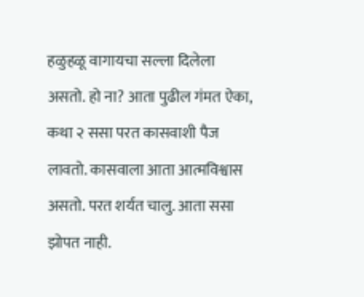हळुहळू वागायचा सल्ला दिलेला असतो. हो ना? आता पुढील गंमत ऐका, कथा २ ससा परत कासवाशी पैज लावतो. कासवाला आता आत्मविश्वास असतो. परत शर्यत चालु. आता ससा झोपत नाही.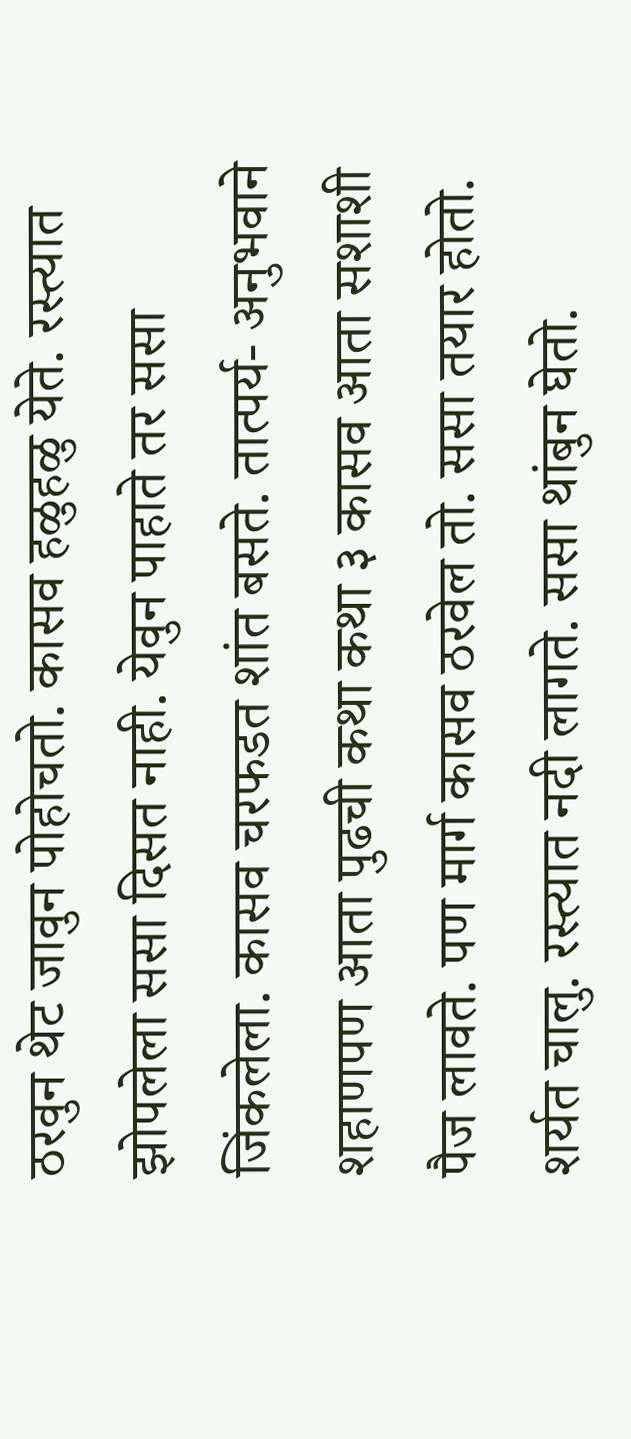ठरवुन थेट जावुन पोहोचतो. कासव हळुहळु येते. रस्त्यात झोपलेला ससा दिसत नाही. येवुन पाहाते तर ससा जिंकलेला. कासव चरफडत शांत बसते. तात्पर्य- अनुभवाने शहाणपण आता पुढची कथा कथा ३ कासव आता सशाशी पैज लावते. पण मार्ग कासव ठरवेल तो. ससा तयार होतो. शर्यत चालु. रस्त्यात नदी लागते. ससा थांबुन घेतो.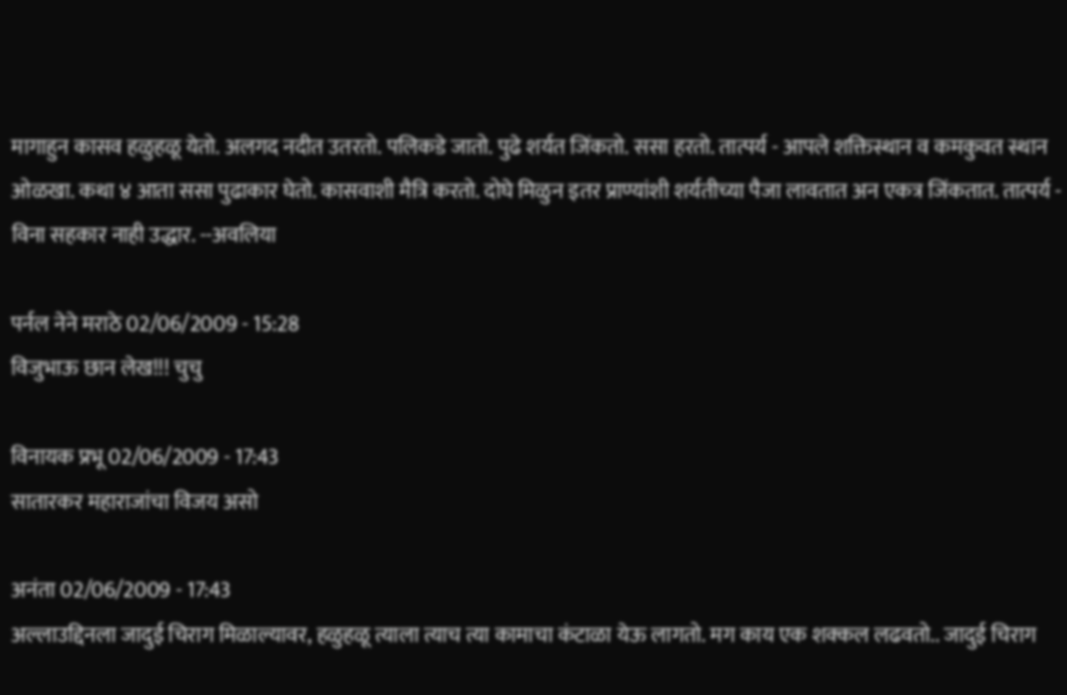मागाहुन कासव हळुहळू येतो. अलगद नदीत उतरतो. पलिकडे जातो. पुढे शर्यत जिंकतो. ससा हरतो. तात्पर्य - आपले शक्तिस्थान व कमकुवत स्थान ओळखा. कथा ४ आता ससा पुढाकार घेतो. कासवाशी मैत्रि करतो. दोघे मिळुन इतर प्राण्यांशी शर्यतीच्या पैजा लावतात अन एकत्र जिंकतात. तात्पर्य - विना सहकार नाही उद्धार. --अवलिया

पर्नल नेने मराठे 02/06/2009 - 15:28
विजुभाऊ छान लेख!!! चुचु

विनायक प्रभू 02/06/2009 - 17:43
सातारकर महाराजांचा विजय असो

अनंता 02/06/2009 - 17:43
अल्लाउद्दिनला जादुई चिराग मिळाल्यावर, हळुहळू त्याला त्याच त्या कामाचा कंटाळा येऊ लागतो. मग काय एक शक्कल लढवतो.. जादुई चिराग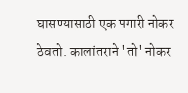घासण्यासाठी एक पगारी नोकर ठेवतो. कालांतराने 'तो' नोकर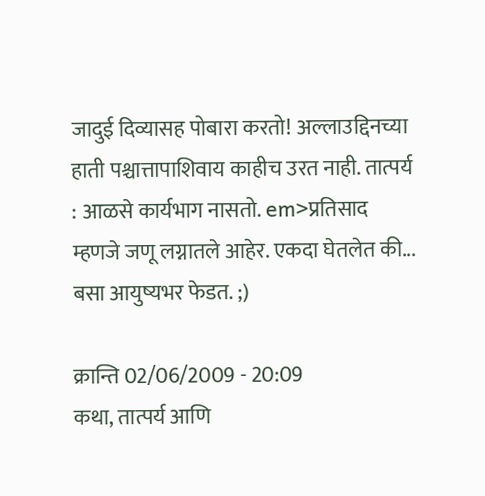जादुई दिव्यासह पोबारा करतो! अल्लाउद्दिनच्या हाती पश्चात्तापाशिवाय काहीच उरत नाही. तात्पर्य : आळसे कार्यभाग नासतो. em>प्रतिसाद म्हणजे जणू लग्नातले आहेर. एकदा घेतलेत की... बसा आयुष्यभर फेडत. ;)

क्रान्ति 02/06/2009 - 20:09
कथा, तात्पर्य आणि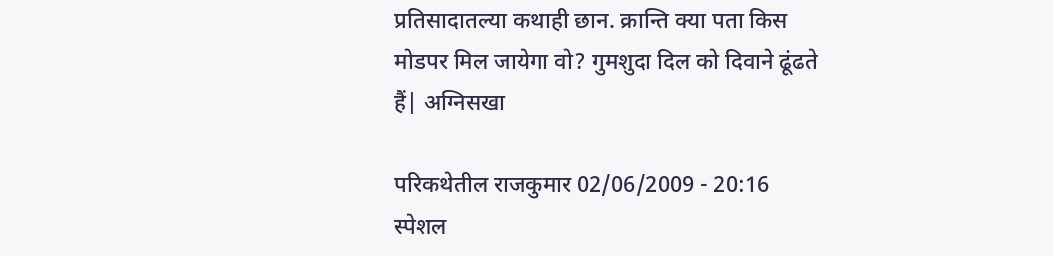प्रतिसादातल्या कथाही छान. क्रान्ति क्या पता किस मोडपर मिल जायेगा वो? गुमशुदा दिल को दिवाने ढूंढते हैं| अग्निसखा

परिकथेतील राजकुमार 02/06/2009 - 20:16
स्पेशल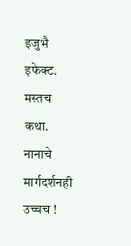इजुभै इफेक्ट. मस्तच कथा. नानाचे मार्गदर्शनही उच्चच !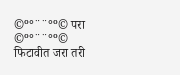©º°¨¨°º© परा ©º°¨¨°º© फिटावीत जरा तरी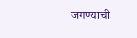जगण्याची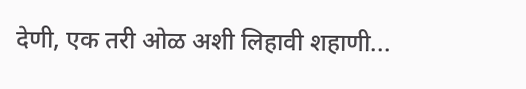देणी, एक तरी ओळ अशी लिहावी शहाणी...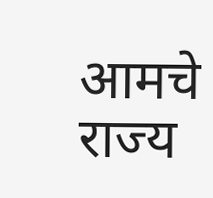आमचे राज्य